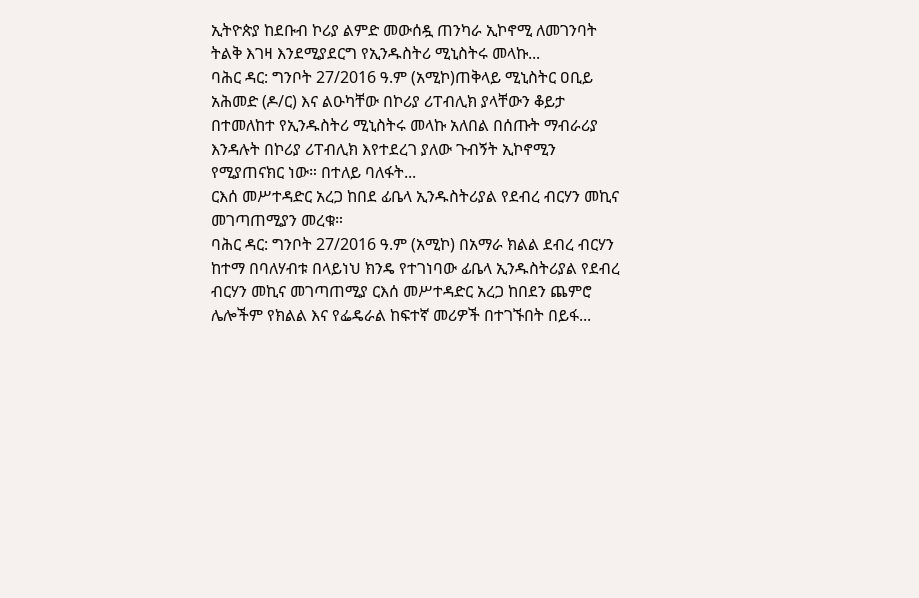ኢትዮጵያ ከደቡብ ኮሪያ ልምድ መውሰዷ ጠንካራ ኢኮኖሚ ለመገንባት ትልቅ እገዛ እንደሚያደርግ የኢንዱስትሪ ሚኒስትሩ መላኩ...
ባሕር ዳር: ግንቦት 27/2016 ዓ.ም (አሚኮ)ጠቅላይ ሚኒስትር ዐቢይ አሕመድ (ዶ/ር) እና ልዑካቸው በኮሪያ ሪፐብሊክ ያላቸውን ቆይታ በተመለከተ የኢንዱስትሪ ሚኒስትሩ መላኩ አለበል በሰጡት ማብራሪያ እንዳሉት በኮሪያ ሪፐብሊክ እየተደረገ ያለው ጉብኝት ኢኮኖሚን የሚያጠናክር ነው። በተለይ ባለፋት...
ርእሰ መሥተዳድር አረጋ ከበደ ፊቤላ ኢንዱስትሪያል የደብረ ብርሃን መኪና መገጣጠሚያን መረቁ።
ባሕር ዳር: ግንቦት 27/2016 ዓ.ም (አሚኮ) በአማራ ክልል ደብረ ብርሃን ከተማ በባለሃብቱ በላይነህ ክንዴ የተገነባው ፊቤላ ኢንዱስትሪያል የደብረ ብርሃን መኪና መገጣጠሚያ ርእሰ መሥተዳድር አረጋ ከበደን ጨምሮ ሌሎችም የክልል እና የፌዴራል ከፍተኛ መሪዎች በተገኙበት በይፋ...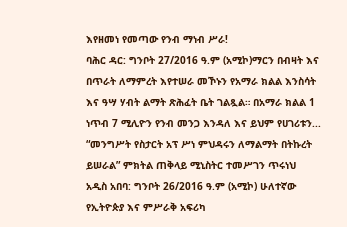እየዘመነ የመጣው የንብ ማነብ ሥራ!
ባሕር ዳር: ግንቦት 27/2016 ዓ.ም (አሚኮ)ማርን በብዛት እና በጥራት ለማምረት እየተሠራ መኾኑን የአማራ ክልል እንስሳት እና ዓሣ ሃብት ልማት ጽሕፈት ቤት ገልጿል። በአማራ ክልል 1 ነጥብ 7 ሚሊዮን የንብ መንጋ እንዳለ እና ይህም የሀገሪቱን...
“መንግሥት የስታርት አፕ ሥነ ምህዳሩን ለማልማት በትኩረት ይሠራል” ምክትል ጠቅላይ ሚኒስትር ተመሥገን ጥሩነህ
አዲስ አበባ: ግንቦት 26/2016 ዓ.ም (አሚኮ) ሁለተኛው የኢትዮጵያ እና ምሥራቅ አፍሪካ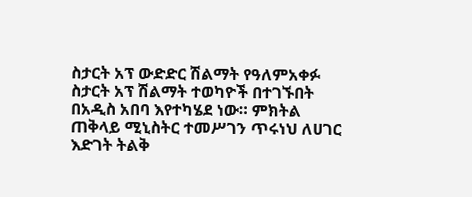ስታርት አፕ ውድድር ሽልማት የዓለምአቀፉ ስታርት አፕ ሽልማት ተወካዮች በተገኙበት በአዲስ አበባ እየተካሄደ ነው። ምክትል ጠቅላይ ሚኒስትር ተመሥገን ጥሩነህ ለሀገር እድገት ትልቅ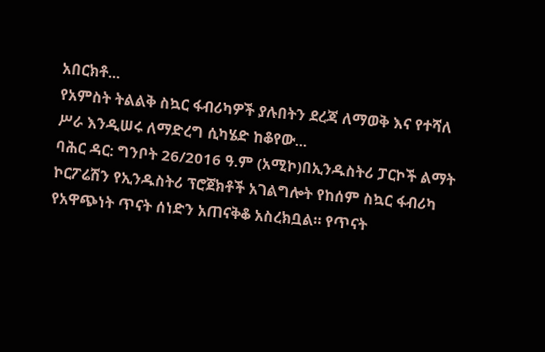አበርክቶ...
የአምስት ትልልቅ ስኳር ፋብሪካዎች ያሉበትን ደረጃ ለማወቅ እና የተሻለ ሥራ እንዲሠሩ ለማድረግ ሲካሄድ ከቆየው...
ባሕር ዳር: ግንቦት 26/2016 ዓ.ም (አሚኮ)በኢንዱስትሪ ፓርኮች ልማት ኮርፖሬሽን የኢንዱስትሪ ፕሮጀክቶች አገልግሎት የከሰም ስኳር ፋብሪካ የአዋጭነት ጥናት ሰነድን አጠናቅቆ አስረክቧል። የጥናት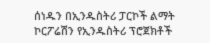ሰነዱን በኢንዱስትሪ ፓርኮች ልማት ኮርፖሬሽን የኢንዱስትሪ ፕሮጀክቶች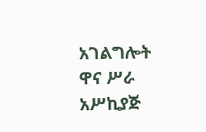አገልግሎት ዋና ሥራ አሥኪያጅ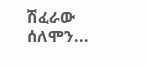ሽፈራው ሰለሞን...